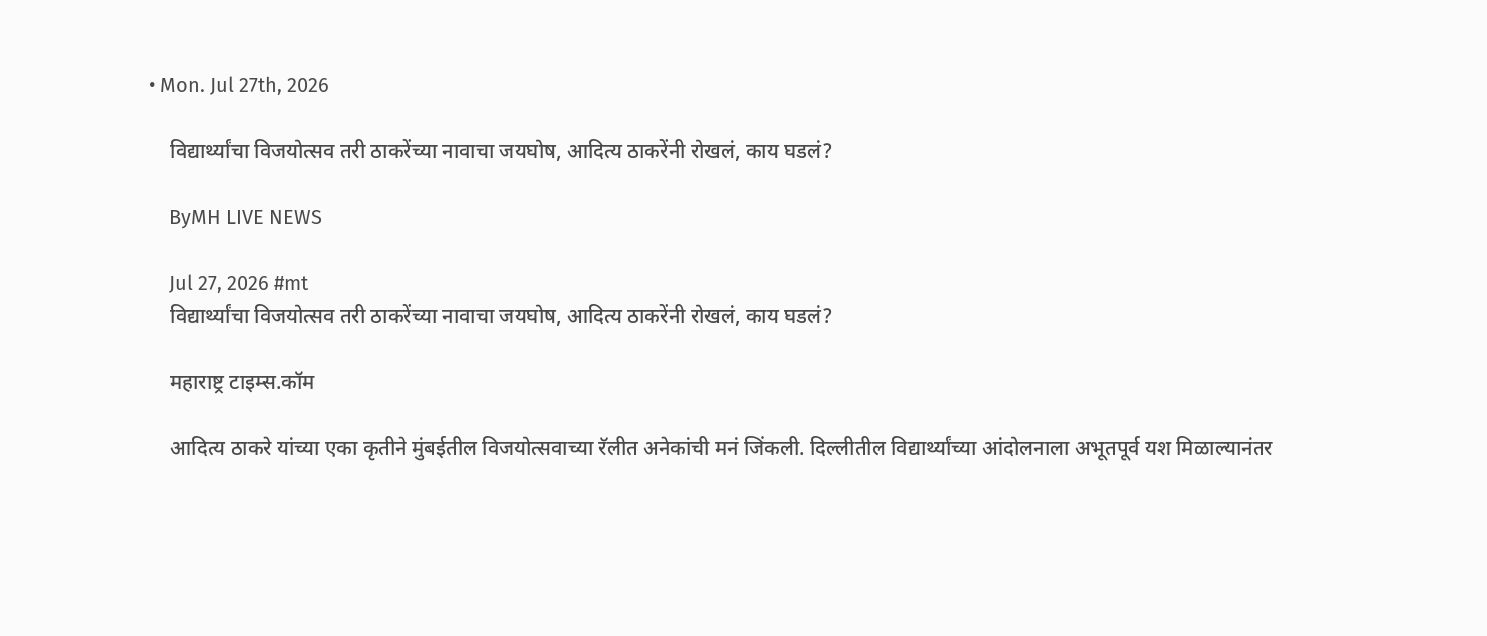• Mon. Jul 27th, 2026

    विद्यार्थ्यांचा विजयोत्सव तरी ठाकरेंच्या नावाचा जयघोष, आदित्य ठाकरेंनी रोखलं, काय घडलं?

    ByMH LIVE NEWS

    Jul 27, 2026 #mt
    विद्यार्थ्यांचा विजयोत्सव तरी ठाकरेंच्या नावाचा जयघोष, आदित्य ठाकरेंनी रोखलं, काय घडलं?

    महाराष्ट्र टाइम्स.कॉम

    आदित्य ठाकरे यांच्या एका कृतीने मुंबईतील विजयोत्सवाच्या रॅलीत अनेकांची मनं जिंकली. दिल्लीतील विद्यार्थ्यांच्या आंदोलनाला अभूतपूर्व यश मिळाल्यानंतर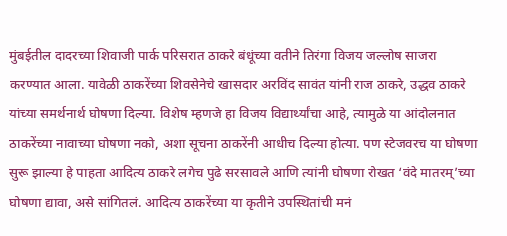मुंबईतील दादरच्या शिवाजी पार्क परिसरात ठाकरे बंधूंच्या वतीने तिरंगा विजय जल्लोष साजरा करण्यात आला. यावेळी ठाकरेंच्या शिवसेनेचे खासदार अरविंद सावंत यांनी राज ठाकरे, उद्धव ठाकरे यांच्या समर्थनार्थ घोषणा दिल्या. विशेष म्हणजे हा विजय विद्यार्थ्यांचा आहे, त्यामुळे या आंदोलनात ठाकरेंच्या नावाच्या घोषणा नको, अशा सूचना ठाकरेंनी आधीच दिल्या होत्या. पण स्टेजवरच या घोषणा सुरू झाल्या हे पाहता आदित्य ठाकरे लगेच पुढे सरसावले आणि त्यांनी घोषणा रोखत ‘वंदे मातरम्’च्या घोषणा द्यावा, असे सांगितलं. आदित्य ठाकरेंच्या या कृतीने उपस्थितांची मनं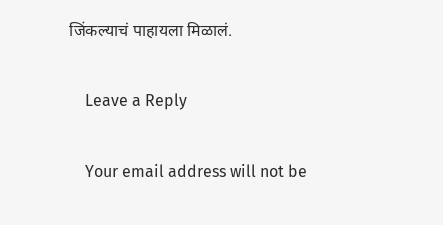जिंकल्याचं पाहायला मिळालं.

    Leave a Reply

    Your email address will not be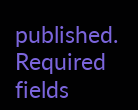published. Required fields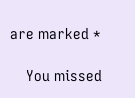are marked *

    You missed